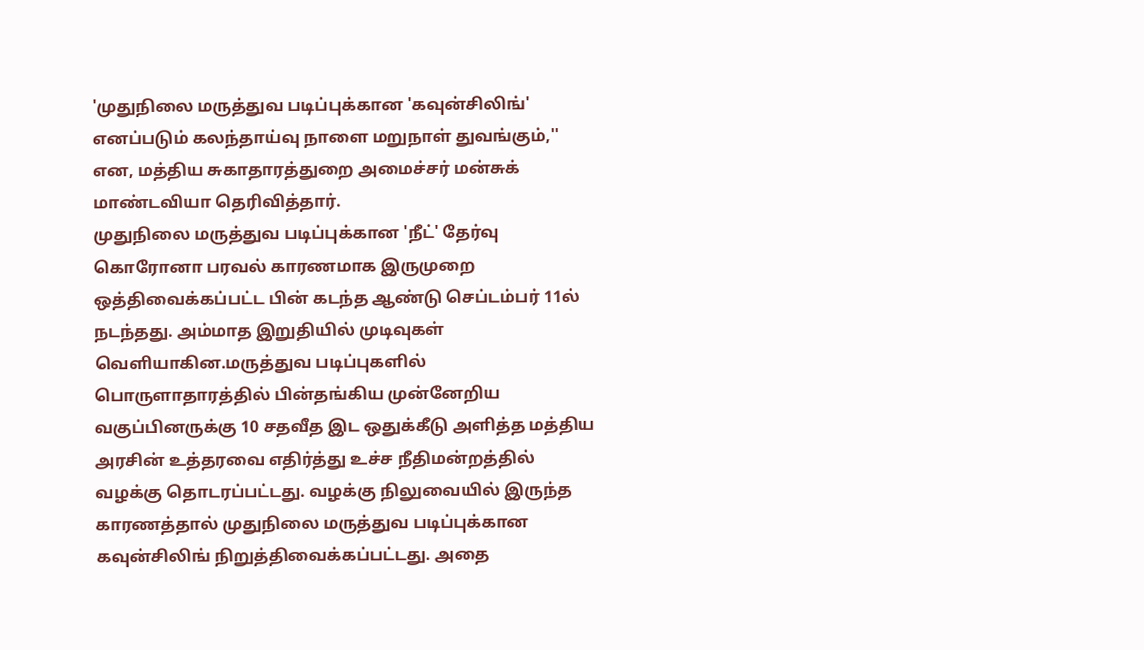'முதுநிலை மருத்துவ படிப்புக்கான 'கவுன்சிலிங்' எனப்படும் கலந்தாய்வு நாளை மறுநாள் துவங்கும்,'' என, மத்திய சுகாதாரத்துறை அமைச்சர் மன்சுக் மாண்டவியா தெரிவித்தார்.
முதுநிலை மருத்துவ படிப்புக்கான 'நீட்' தேர்வு கொரோனா பரவல் காரணமாக இருமுறை ஒத்திவைக்கப்பட்ட பின் கடந்த ஆண்டு செப்டம்பர் 11ல் நடந்தது. அம்மாத இறுதியில் முடிவுகள் வெளியாகின.மருத்துவ படிப்புகளில் பொருளாதாரத்தில் பின்தங்கிய முன்னேறிய வகுப்பினருக்கு 10 சதவீத இட ஒதுக்கீடு அளித்த மத்திய அரசின் உத்தரவை எதிர்த்து உச்ச நீதிமன்றத்தில் வழக்கு தொடரப்பட்டது. வழக்கு நிலுவையில் இருந்த காரணத்தால் முதுநிலை மருத்துவ படிப்புக்கான கவுன்சிலிங் நிறுத்திவைக்கப்பட்டது. அதை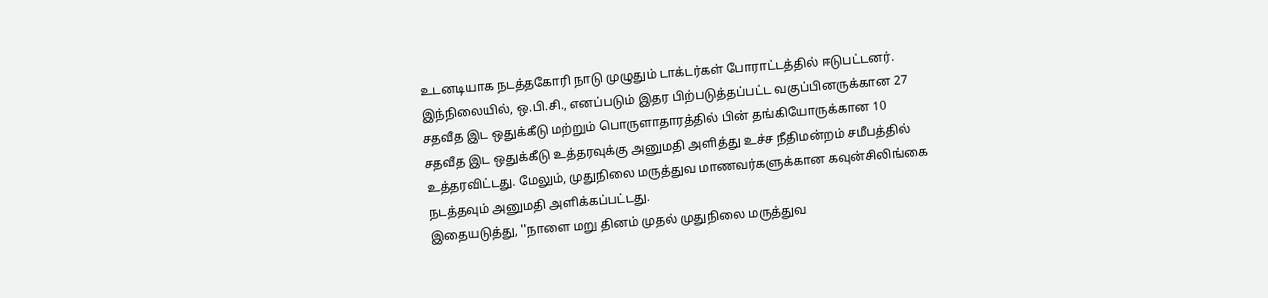உடனடியாக நடத்தகோரி நாடு முழுதும் டாக்டர்கள் போராட்டத்தில் ஈடுபட்டனர். இந்நிலையில், ஒ.பி.சி., எனப்படும் இதர பிற்படுத்தப்பட்ட வகுப்பினருக்கான 27 சதவீத இட ஒதுக்கீடு மற்றும் பொருளாதாரத்தில் பின் தங்கியோருக்கான 10 சதவீத இட ஒதுக்கீடு உத்தரவுக்கு அனுமதி அளித்து உச்ச நீதிமன்றம் சமீபத்தில் உத்தரவிட்டது. மேலும், முதுநிலை மருத்துவ மாணவர்களுக்கான கவுன்சிலிங்கை நடத்தவும் அனுமதி அளிக்கப்பட்டது.
இதையடுத்து, ''நாளை மறு தினம் முதல் முதுநிலை மருத்துவ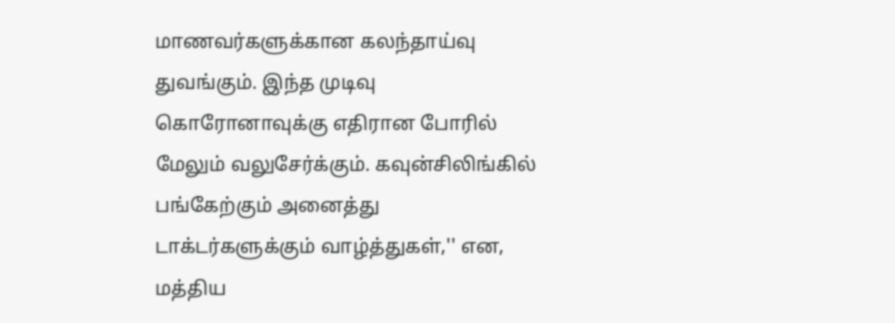மாணவர்களுக்கான கலந்தாய்வு துவங்கும். இந்த முடிவு கொரோனாவுக்கு எதிரான போரில் மேலும் வலுசேர்க்கும். கவுன்சிலிங்கில் பங்கேற்கும் அனைத்து டாக்டர்களுக்கும் வாழ்த்துகள்,'' என, மத்திய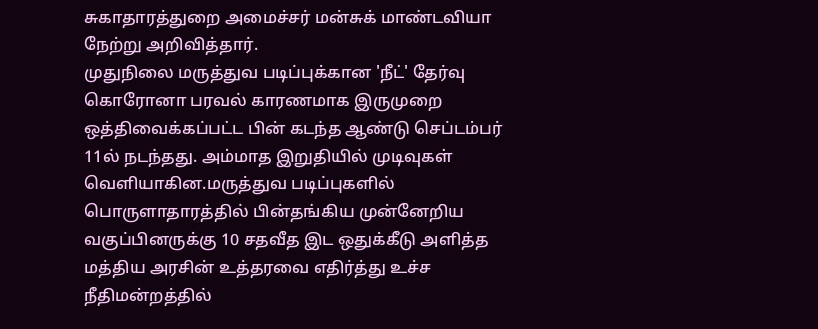சுகாதாரத்துறை அமைச்சர் மன்சுக் மாண்டவியா நேற்று அறிவித்தார்.
முதுநிலை மருத்துவ படிப்புக்கான 'நீட்' தேர்வு கொரோனா பரவல் காரணமாக இருமுறை ஒத்திவைக்கப்பட்ட பின் கடந்த ஆண்டு செப்டம்பர் 11ல் நடந்தது. அம்மாத இறுதியில் முடிவுகள் வெளியாகின.மருத்துவ படிப்புகளில் பொருளாதாரத்தில் பின்தங்கிய முன்னேறிய வகுப்பினருக்கு 10 சதவீத இட ஒதுக்கீடு அளித்த மத்திய அரசின் உத்தரவை எதிர்த்து உச்ச நீதிமன்றத்தில்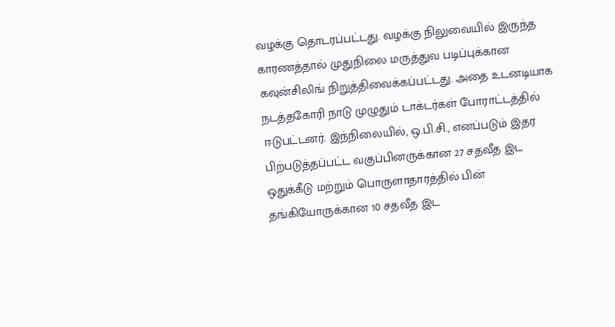வழக்கு தொடரப்பட்டது. வழக்கு நிலுவையில் இருந்த காரணத்தால் முதுநிலை மருத்துவ படிப்புக்கான கவுன்சிலிங் நிறுத்திவைக்கப்பட்டது. அதை உடனடியாக நடத்தகோரி நாடு முழுதும் டாக்டர்கள் போராட்டத்தில் ஈடுபட்டனர். இந்நிலையில், ஒ.பி.சி., எனப்படும் இதர பிற்படுத்தப்பட்ட வகுப்பினருக்கான 27 சதவீத இட ஒதுக்கீடு மற்றும் பொருளாதாரத்தில் பின் தங்கியோருக்கான 10 சதவீத இட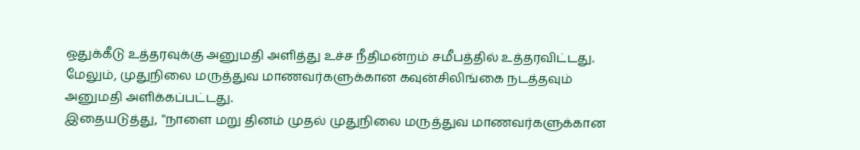ஒதுக்கீடு உத்தரவுக்கு அனுமதி அளித்து உச்ச நீதிமன்றம் சமீபத்தில் உத்தரவிட்டது. மேலும், முதுநிலை மருத்துவ மாணவர்களுக்கான கவுன்சிலிங்கை நடத்தவும் அனுமதி அளிக்கப்பட்டது.
இதையடுத்து, ''நாளை மறு தினம் முதல் முதுநிலை மருத்துவ மாணவர்களுக்கான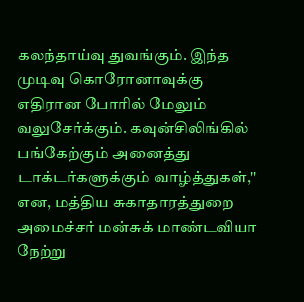கலந்தாய்வு துவங்கும். இந்த முடிவு கொரோனாவுக்கு எதிரான போரில் மேலும் வலுசேர்க்கும். கவுன்சிலிங்கில் பங்கேற்கும் அனைத்து டாக்டர்களுக்கும் வாழ்த்துகள்,'' என, மத்திய சுகாதாரத்துறை அமைச்சர் மன்சுக் மாண்டவியா நேற்று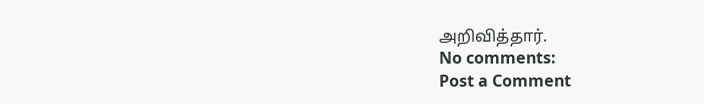அறிவித்தார்.
No comments:
Post a Comment